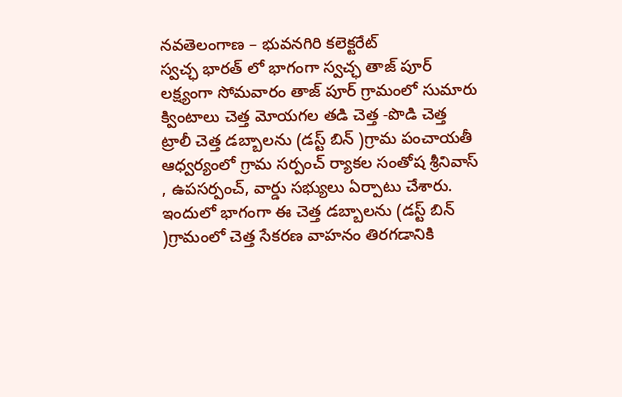నవతెలంగాణ – భువనగిరి కలెక్టరేట్
స్వచ్ఛ భారత్ లో భాగంగా స్వచ్ఛ తాజ్ పూర్ లక్ష్యంగా సోమవారం తాజ్ పూర్ గ్రామంలో సుమారు క్వింటాలు చెత్త మోయగల తడి చెత్త -పొడి చెత్త ట్రాలీ చెత్త డబ్బాలను (డస్ట్ బిన్ )గ్రామ పంచాయతీ ఆధ్వర్యంలో గ్రామ సర్పంచ్ ర్యాకల సంతోష శ్రీనివాస్ , ఉపసర్పంచ్, వార్డు సభ్యులు ఏర్పాటు చేశారు. ఇందులో భాగంగా ఈ చెత్త డబ్బాలను (డస్ట్ బిన్ )గ్రామంలో చెత్త సేకరణ వాహనం తిరగడానికి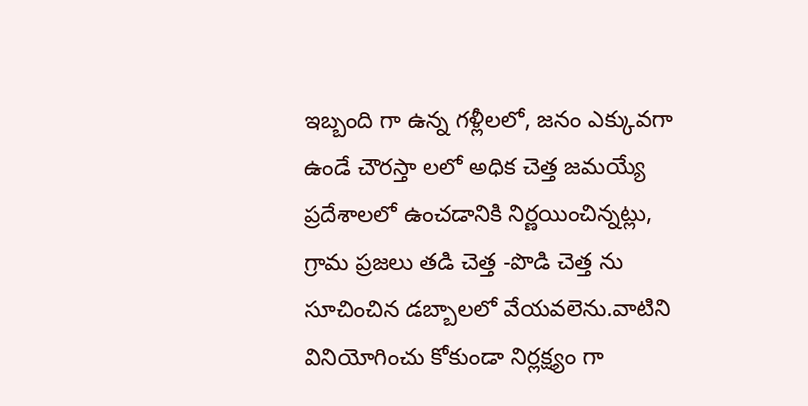ఇబ్బంది గా ఉన్న గళ్లీలలో, జనం ఎక్కువగా ఉండే చౌరస్తా లలో అధిక చెత్త జమయ్యే ప్రదేశాలలో ఉంచడానికి నిర్ణయించిన్నట్లు, గ్రామ ప్రజలు తడి చెత్త -పొడి చెత్త ను సూచించిన డబ్బాలలో వేయవలెను.వాటిని వినియోగించు కోకుండా నిర్లక్ష్యం గా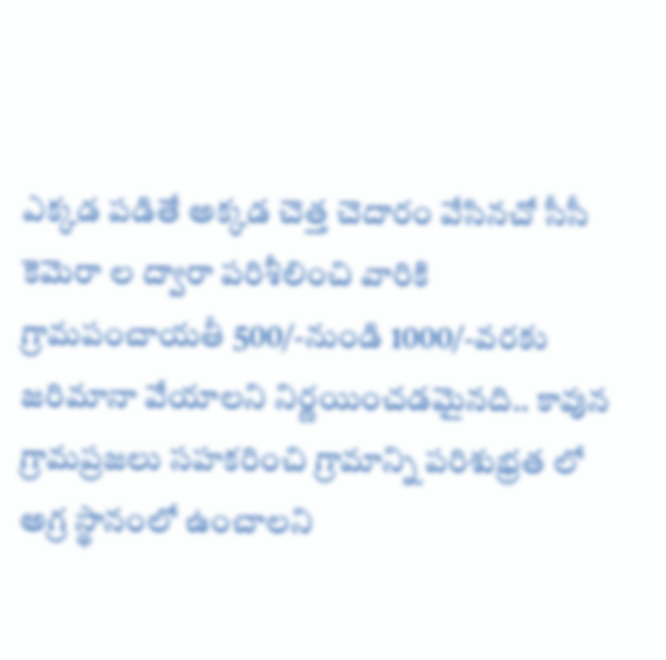ఎక్కడ పడితే అక్కడ చెత్త చెదారం వేసినచో సీసీ కెమెరా ల ద్వారా పరిశీలించి వారికి గ్రామపంచాయతీ 500/-నుండి 1000/-వరకు జరిమానా వేయాలని నిర్ణయించడమైనది.. కావున గ్రామప్రజలు సహకరించి గ్రామాన్ని పరిశుభ్రత లో అగ్ర స్థానంలో ఉంచాలని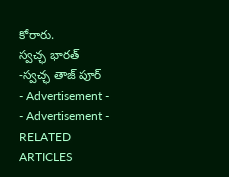కోరారు.
స్వచ్ఛ భారత్ -స్వచ్ఛ తాజ్ పూర్
- Advertisement -
- Advertisement -
RELATED ARTICLES